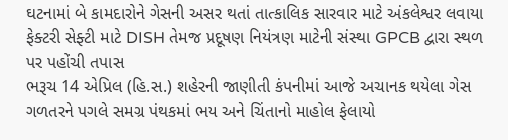ઘટનામાં બે કામદારોને ગેસની અસર થતાં તાત્કાલિક સારવાર માટે અંકલેશ્વર લવાયા
ફેક્ટરી સેફ્ટી માટે DISH તેમજ પ્રદૂષણ નિયંત્રણ માટેની સંસ્થા GPCB દ્વારા સ્થળ પર પહોંચી તપાસ
ભરૂચ 14 એપ્રિલ (હિ.સ.) શહેરની જાણીતી કંપનીમાં આજે અચાનક થયેલા ગેસ ગળતરને પગલે સમગ્ર પંથકમાં ભય અને ચિંતાનો માહોલ ફેલાયો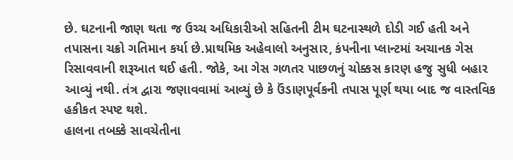છે. ઘટનાની જાણ થતા જ ઉચ્ચ અધિકારીઓ સહિતની ટીમ ઘટનાસ્થળે દોડી ગઈ હતી અને તપાસના ચક્રો ગતિમાન કર્યા છે.પ્રાથમિક અહેવાલો અનુસાર, કંપનીના પ્લાન્ટમાં અચાનક ગેસ રિસાવવાની શરૂઆત થઈ હતી. જોકે, આ ગેસ ગળતર પાછળનું ચોક્કસ કારણ હજુ સુધી બહાર આવ્યું નથી. તંત્ર દ્વારા જણાવવામાં આવ્યું છે કે ઉંડાણપૂર્વકની તપાસ પૂર્ણ થયા બાદ જ વાસ્તવિક હકીકત સ્પષ્ટ થશે.
હાલના તબક્કે સાવચેતીના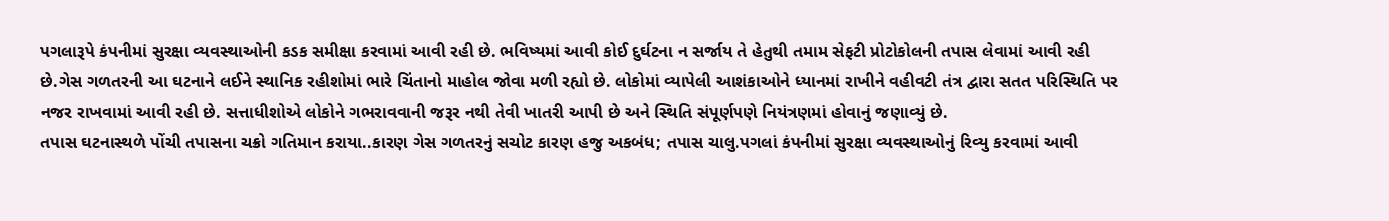પગલારૂપે કંપનીમાં સુરક્ષા વ્યવસ્થાઓની કડક સમીક્ષા કરવામાં આવી રહી છે. ભવિષ્યમાં આવી કોઈ દુર્ઘટના ન સર્જાય તે હેતુથી તમામ સેફટી પ્રોટોકોલની તપાસ લેવામાં આવી રહી છે.ગેસ ગળતરની આ ઘટનાને લઈને સ્થાનિક રહીશોમાં ભારે ચિંતાનો માહોલ જોવા મળી રહ્યો છે. લોકોમાં વ્યાપેલી આશંકાઓને ધ્યાનમાં રાખીને વહીવટી તંત્ર દ્વારા સતત પરિસ્થિતિ પર નજર રાખવામાં આવી રહી છે. સત્તાધીશોએ લોકોને ગભરાવવાની જરૂર નથી તેવી ખાતરી આપી છે અને સ્થિતિ સંપૂર્ણપણે નિયંત્રણમાં હોવાનું જણાવ્યું છે.
તપાસ ઘટનાસ્થળે પોંચી તપાસના ચક્રો ગતિમાન કરાયા..કારણ ગેસ ગળતરનું સચોટ કારણ હજુ અકબંધ; તપાસ ચાલુ.પગલાં કંપનીમાં સુરક્ષા વ્યવસ્થાઓનું રિવ્યુ કરવામાં આવી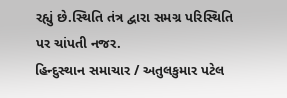રહ્યું છે.સ્થિતિ તંત્ર દ્વારા સમગ્ર પરિસ્થિતિ પર ચાંપતી નજર.
હિન્દુસ્થાન સમાચાર / અતુલકુમાર પટેલ